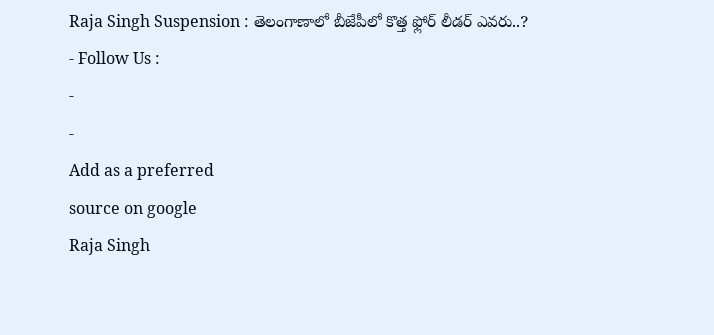Raja Singh Suspension : తెలంగాణాలో బీజేపీలో కొత్త ఫ్లోర్ లీడర్ ఎవరు..?
- Follow Us :
-
-
Add as a preferred
source on google
Raja Singh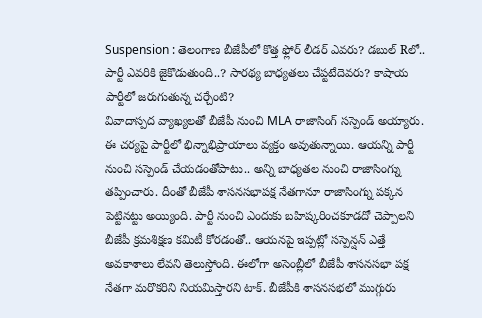Suspension : తెలంగాణ బీజేపీలో కొత్త ఫ్లోర్ లీడర్ ఎవరు? డబుల్ Rలో.. పార్టీ ఎవరికి జైకొడుతుంది..? సారథ్య బాధ్యతలు చేప్టటేదెవరు? కాషాయ పార్టీలో జరుగుతున్న చర్చేంటి?
వివాదాస్పద వ్యాఖ్యలతో బీజేపీ నుంచి MLA రాజాసింగ్ సస్పెండ్ అయ్యారు. ఈ చర్యపై పార్టీలో భిన్నాభిప్రాయాలు వ్యక్తం అవుతున్నాయి. ఆయన్ని పార్టీ నుంచి సస్పెండ్ చేయడంతోపాటు.. అన్ని బాధ్యతల నుంచి రాజాసింగ్ను తప్పించారు. దీంతో బీజేపీ శాసనసభాపక్ష నేతగానూ రాజాసింగ్ను పక్కన పెట్టినట్టు అయ్యింది. పార్టీ నుంచి ఎందుకు బహిష్కరించకూడదో చెప్పాలని బీజేపీ క్రమశిక్షణ కమిటీ కోరడంతో.. ఆయనపై ఇప్పట్లో సస్పెన్షన్ ఎత్తే అవకాశాలు లేవని తెలుస్తోంది. ఈలోగా అసెంబ్లీలో బీజేపీ శాసనసభా పక్ష నేతగా మరొకరిని నియమిస్తారని టాక్. బీజేపీకి శాసనసభలో ముగ్గురు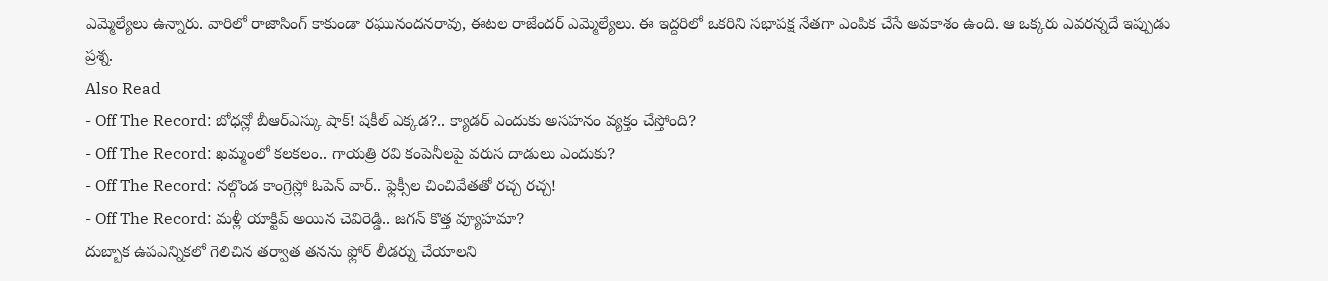ఎమ్మెల్యేలు ఉన్నారు. వారిలో రాజాసింగ్ కాకుండా రఘునందనరావు, ఈటల రాజేందర్ ఎమ్మెల్యేలు. ఈ ఇద్దరిలో ఒకరిని సభాపక్ష నేతగా ఎంపిక చేసే అవకాశం ఉంది. ఆ ఒక్కరు ఎవరన్నదే ఇప్పుడు ప్రశ్న.
Also Read
- Off The Record: బోధన్లో బీఆర్ఎస్కు షాక్! షకీల్ ఎక్కడ?.. క్యాడర్ ఎందుకు అసహనం వ్యక్తం చేస్తోంది?
- Off The Record: ఖమ్మంలో కలకలం.. గాయత్రి రవి కంపెనీలపై వరుస దాడులు ఎందుకు?
- Off The Record: నల్గొండ కాంగ్రెస్లో ఓపెన్ వార్.. ఫ్లెక్సీల చించివేతతో రచ్చ రచ్చ!
- Off The Record: మళ్లీ యాక్టివ్ అయిన చెవిరెడ్డి.. జగన్ కొత్త వ్యూహమా?
దుబ్బాక ఉపఎన్నికలో గెలిచిన తర్వాత తనను ఫ్లోర్ లీడర్ను చేయాలని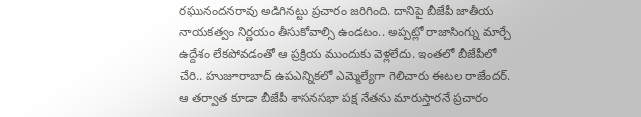రఘునందనరావు అడిగినట్టు ప్రచారం జరిగింది. దానిపై బీజేపీ జాతీయ నాయకత్వం నిర్ణయం తీసుకోవాల్సి ఉండటం.. అప్పట్లో రాజాసింగ్ను మార్చే ఉద్దేశం లేకపోవడంతో ఆ ప్రక్రియ ముందుకు వెళ్లలేదు. ఇంతలో బీజేపీలో చేరి.. హుజూరాబాద్ ఉపఎన్నికలో ఎమ్మెల్యేగా గెలిచారు ఈటల రాజేందర్. ఆ తర్వాత కూడా బీజేపీ శాసనసభా పక్ష నేతను మారుస్తారనే ప్రచారం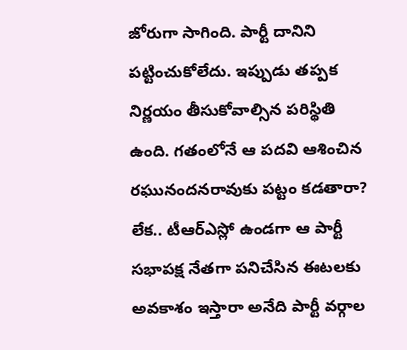జోరుగా సాగింది. పార్టీ దానిని పట్టించుకోలేదు. ఇప్పుడు తప్పక నిర్ణయం తీసుకోవాల్సిన పరిస్థితి ఉంది. గతంలోనే ఆ పదవి ఆశించిన రఘునందనరావుకు పట్టం కడతారా? లేక.. టీఆర్ఎస్లో ఉండగా ఆ పార్టీ సభాపక్ష నేతగా పనిచేసిన ఈటలకు అవకాశం ఇస్తారా అనేది పార్టీ వర్గాల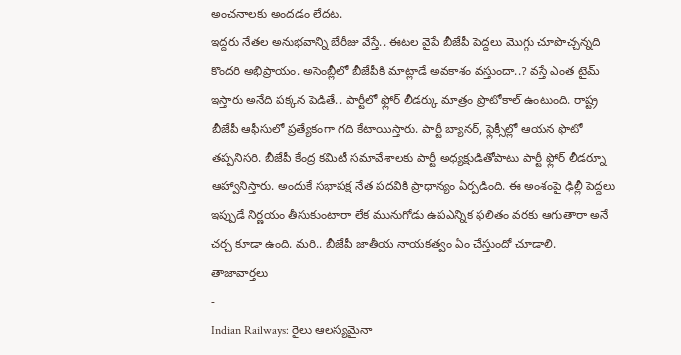అంచనాలకు అందడం లేదట.
ఇద్దరు నేతల అనుభవాన్ని బేరీజు వేస్తే.. ఈటల వైపే బీజేపీ పెద్దలు మొగ్గు చూపొచ్చన్నది కొందరి అభిప్రాయం. అసెంబ్లీలో బీజేపీకి మాట్లాడే అవకాశం వస్తుందా..? వస్తే ఎంత టైమ్ ఇస్తారు అనేది పక్కన పెడితే.. పార్టీలో ఫ్లోర్ లీడర్కు మాత్రం ప్రొటోకాల్ ఉంటుంది. రాష్ట్ర బీజేపీ ఆఫీసులో ప్రత్యేకంగా గది కేటాయిస్తారు. పార్టీ బ్యానర్, ఫ్లెక్సీల్లో ఆయన ఫొటో తప్పనిసరి. బీజేపీ కేంద్ర కమిటీ సమావేశాలకు పార్టీ అధ్యక్షుడితోపాటు పార్టీ ఫ్లోర్ లీడర్నూ ఆహ్వానిస్తారు. అందుకే సభాపక్ష నేత పదవికి ప్రాధాన్యం ఏర్పడింది. ఈ అంశంపై ఢిల్లీ పెద్దలు ఇప్పుడే నిర్ణయం తీసుకుంటారా లేక మునుగోడు ఉపఎన్నిక ఫలితం వరకు ఆగుతారా అనే చర్చ కూడా ఉంది. మరి.. బీజేపీ జాతీయ నాయకత్వం ఏం చేస్తుందో చూడాలి.
తాజావార్తలు
-
Indian Railways: రైలు ఆలస్యమైనా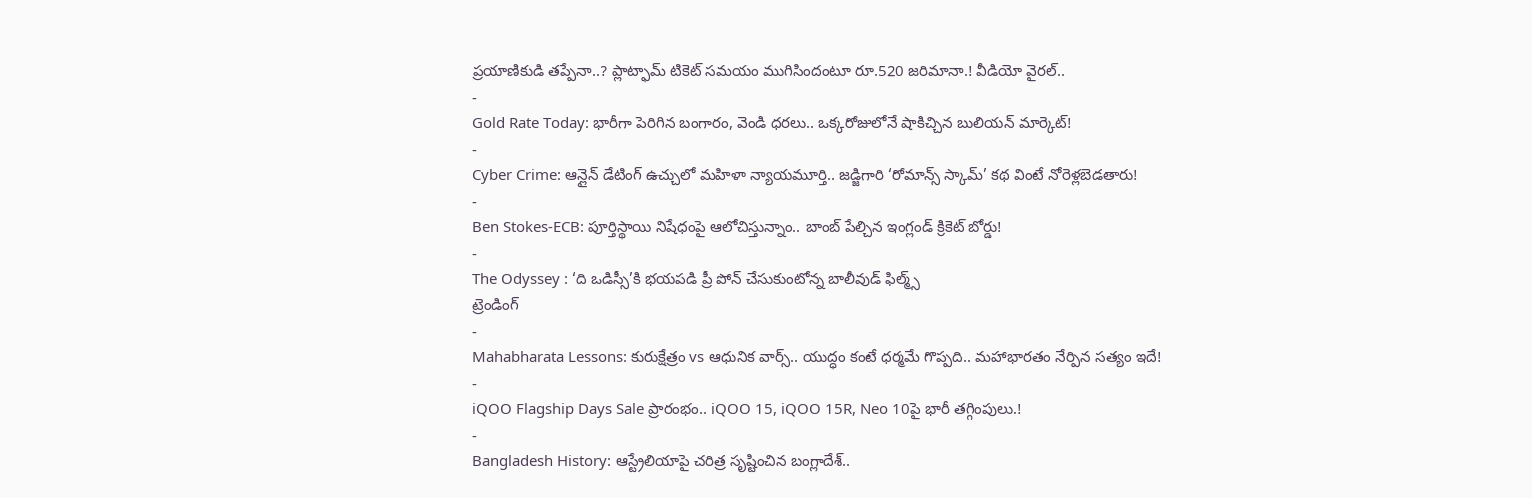ప్రయాణికుడి తప్పేనా..? ప్లాట్ఫామ్ టికెట్ సమయం ముగిసిందంటూ రూ.520 జరిమానా.! వీడియో వైరల్..
-
Gold Rate Today: భారీగా పెరిగిన బంగారం, వెండి ధరలు.. ఒక్కరోజులోనే షాకిచ్చిన బులియన్ మార్కెట్!
-
Cyber Crime: ఆన్లైన్ డేటింగ్ ఉచ్చులో మహిళా న్యాయమూర్తి.. జడ్జిగారి ‘రోమాన్స్ స్కామ్’ కథ వింటే నోరెళ్లబెడతారు!
-
Ben Stokes-ECB: పూర్తిస్థాయి నిషేధంపై ఆలోచిస్తున్నాం.. బాంబ్ పేల్చిన ఇంగ్లండ్ క్రికెట్ బోర్డు!
-
The Odyssey : ‘ది ఒడిస్సీ’కి భయపడి ప్రీ పోన్ చేసుకుంటోన్న బాలీవుడ్ ఫిల్మ్స్
ట్రెండింగ్
-
Mahabharata Lessons: కురుక్షేత్రం vs ఆధునిక వార్స్.. యుద్ధం కంటే ధర్మమే గొప్పది.. మహాభారతం నేర్పిన సత్యం ఇదే!
-
iQOO Flagship Days Sale ప్రారంభం.. iQOO 15, iQOO 15R, Neo 10పై భారీ తగ్గింపులు.!
-
Bangladesh History: ఆస్ట్రేలియాపై చరిత్ర సృష్టించిన బంగ్లాదేశ్..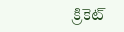క్రికెట్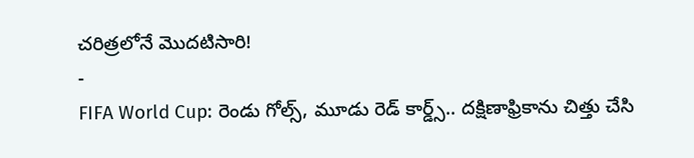చరిత్రలోనే మొదటిసారి!
-
FIFA World Cup: రెండు గోల్స్, మూడు రెడ్ కార్డ్స్.. దక్షిణాఫ్రికాను చిత్తు చేసి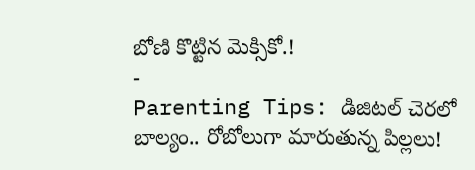బోణి కొట్టిన మెక్సికో.!
-
Parenting Tips: డిజిటల్ చెరలో బాల్యం.. రోబోలుగా మారుతున్న పిల్లలు!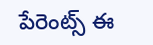పేరెంట్స్ ఈ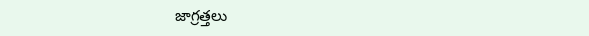జాగ్రత్తలు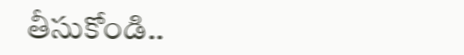తీసుకోండి..